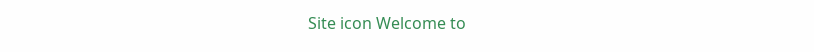Site icon Welcome to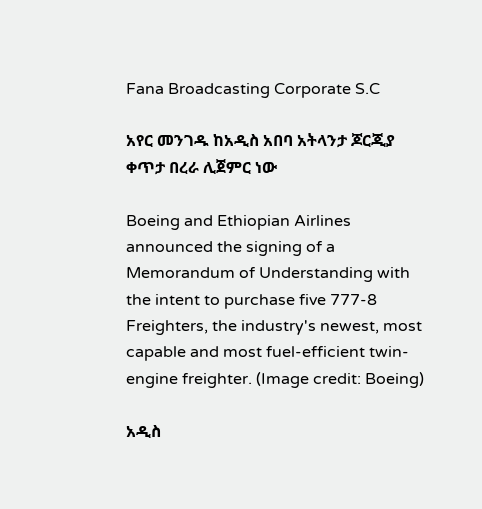Fana Broadcasting Corporate S.C

አየር መንገዱ ከአዲስ አበባ አትላንታ ጆርጂያ ቀጥታ በረራ ሊጀምር ነው

Boeing and Ethiopian Airlines announced the signing of a Memorandum of Understanding with the intent to purchase five 777-8 Freighters, the industry's newest, most capable and most fuel-efficient twin-engine freighter. (Image credit: Boeing)

አዲስ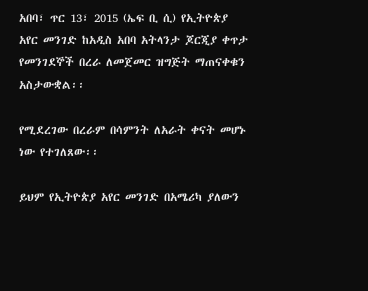አበባ፣ ጥር 13፣ 2015 (ኤፍ ቢ ሲ) የኢትዮጵያ አየር መንገድ ከአዲስ አበባ አትላንታ ጆርጂያ ቀጥታ የመንገደኞች በረራ ለመጀመር ዝግጅት ማጠናቀቁን አስታውቋል፡፡

የሚደረገው በረራም በሳምንት ለአራት ቀናት መሆኑ ነው የተገለጸው፡፡

ይህም የኢትዮጵያ አየር መንገድ በአሜሪካ ያለውን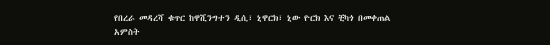የበረራ መዳረሻ ቁጥር ከዋሺንግተን ዲሲ፣ ኒዋርክ፣ ኒው ዮርክ እና ቺካጎ በመቀጠል
አምስት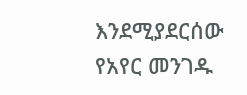እንደሚያደርሰው የአየር መንገዱ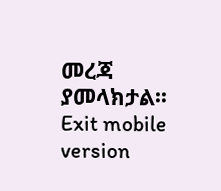መረጃ ያመላክታል፡፡
Exit mobile version